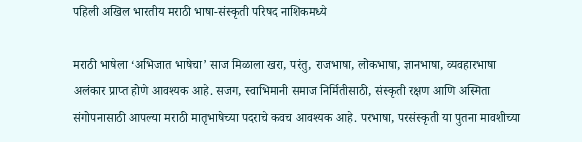पहिली अखिल भारतीय मराठी भाषा-संस्कृती परिषद नाशिकमध्ये

मराठी भाषेला ‘अभिजात भाषेचा’ साज मिळाला खरा, परंतु, राजभाषा, लोकभाषा, ज्ञानभाषा, व्यवहारभाषा अलंकार प्राप्त होणे आवश्यक आहे. सजग, स्वाभिमानी समाज निर्मितीसाठी, संस्कृती रक्षण आणि अस्मिता संगोपनासाठी आपल्या मराठी मातृभाषेच्या पदराचे कवच आवश्यक आहे. परभाषा, परसंस्कृती या पुतना मावशीच्या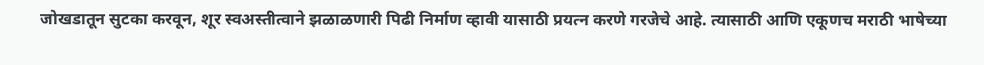जोखडातून सुटका करवून, शूर स्वअस्तीत्वाने झळाळणारी पिढी निर्माण व्हावी यासाठी प्रयत्न करणे गरजेचे आहे. त्यासाठी आणि एकूणच मराठी भाषेच्या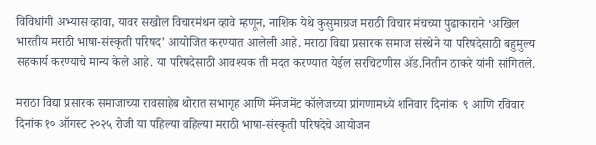विविधांगी अभ्यास व्हावा, यावर सखोल विचारमंथन व्हावे म्हणून, नाशिक येथे कुसुमाग्रज मराठी विचार मंचच्या पुढाकाराने ‘अखिल भारतीय मराठी भाषा-संस्कृती परिषद’ आयोजित करण्यात आलेली आहे. मराठा विद्या प्रसारक समाज संस्थेने या परिषदेसाठी बहुमुल्य सहकार्य करण्याचे मान्य केले आहे. या परिषदेसाठी आवश्यक ती मदत करण्यात येईल सरचिटणीस ॲड.नितीन ठाकरे यांनी सांगितले.

मराठा विद्या प्रसारक समाजाच्या रावसाहेब थोरात सभागृह आणि मॅनेजमेंट कॉलेजच्या प्रांगणामध्ये शनिवार दिनांक  ९ आणि रविवार दिनांक १० ऑगस्ट २०२५ रोजी या पहिल्या वहिल्या मराठी भाषा-संस्कृती परिषदेचे आयोजन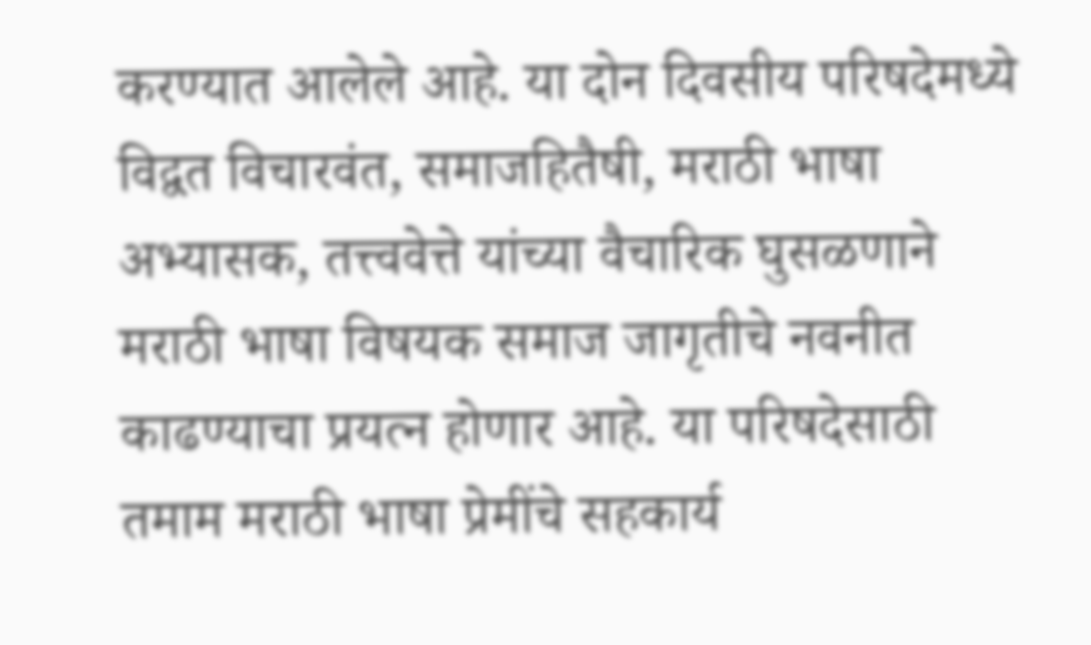करण्यात आलेले आहे. या दोन दिवसीय परिषदेमध्ये विद्वत विचारवंत, समाजहितैषी, मराठी भाषा अभ्यासक, तत्त्ववेत्ते यांच्या वैचारिक घुसळणाने मराठी भाषा विषयक समाज जागृतीचे नवनीत काढण्याचा प्रयत्न होणार आहे. या परिषदेसाठी तमाम मराठी भाषा प्रेमींचे सहकार्य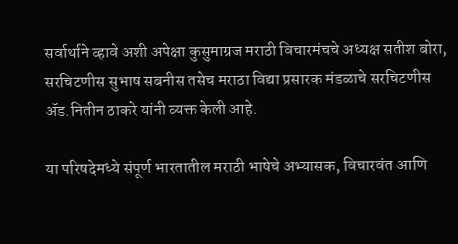सर्वार्थाने व्हावे अशी अपेक्षा कुसुमाग्रज मराठी विचारमंचचे अध्यक्ष सतीश बोरा, सरचिटणीस सुभाष सबनीस तसेच मराठा विद्या प्रसारक मंडळाचे सरचिटणीस ॲड.नितीन ठाकरे यांनी व्यक्त केली आहे.

या परिषदेमध्ये संपूर्ण भारतातील मराठी भाषेचे अभ्यासक, विचारवंत आणि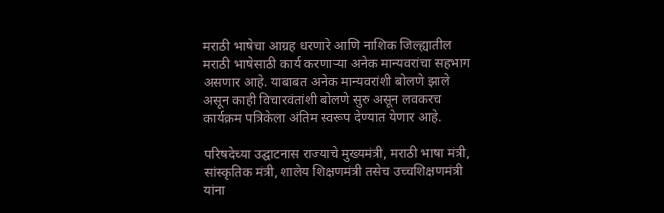मराठी भाषेचा आग्रह धरणारे आणि नाशिक जिल्ह्यातील मराठी भाषेसाठी कार्य करणाऱ्या अनेक मान्यवरांचा सहभाग असणार आहे. याबाबत अनेक मान्यवरांशी बोलणे झाले असून काही विचारवंतांशी बोलणे सुरु असून लवकरच कार्यक्रम पत्रिकेला अंतिम स्वरूप देण्यात येणार आहे.

परिषदेच्या उद्घाटनास राज्याचे मुख्यमंत्री, मराठी भाषा मंत्री, सांस्कृतिक मंत्री, शालेय शिक्षणमंत्री तसेच उच्चशिक्षणमंत्री यांना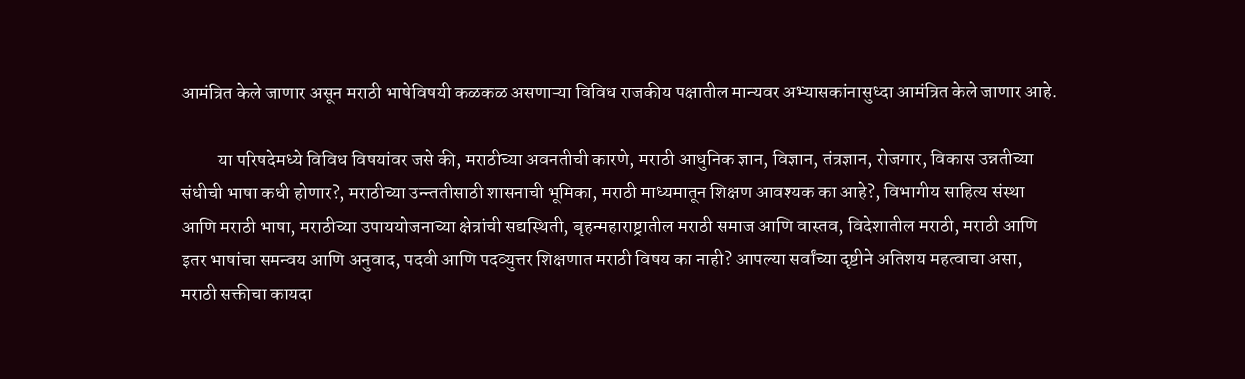आमंत्रित केले जाणार असून मराठी भाषेविषयी कळकळ असणाऱ्या विविध राजकीय पक्षातील मान्यवर अभ्यासकांनासुध्दा आमंत्रित केले जाणार आहे.

          या परिषदेमध्ये विविध विषयांवर जसे की, मराठीच्या अवनतीची कारणे, मराठी आधुनिक ज्ञान, विज्ञान, तंत्रज्ञान, रोजगार, विकास उन्नतीच्या संधीची भाषा कधी होणार?, मराठीच्या उन्न्ततीसाठी शासनाची भूमिका, मराठी माध्यमातून शिक्षण आवश्यक का आहे?, विभागीय साहित्य संस्था आणि मराठी भाषा, मराठीच्या उपाययोजनाच्या क्षेत्रांची सद्यस्थिती, बृहन्महाराष्ट्रातील मराठी समाज आणि वास्तव, विदेशातील मराठी, मराठी आणि इतर भाषांचा समन्वय आणि अनुवाद, पदवी आणि पदव्युत्तर शिक्षणात मराठी विषय का नाही? आपल्या सर्वांच्या दृष्टीने अतिशय महत्वाचा असा, मराठी सक्तीचा कायदा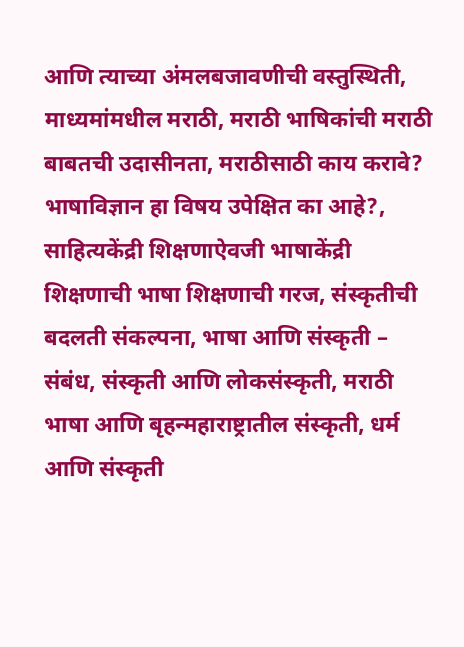आणि त्याच्या अंमलबजावणीची वस्तुस्थिती, माध्यमांमधील मराठी, मराठी भाषिकांची मराठी बाबतची उदासीनता, मराठीसाठी काय करावे? भाषाविज्ञान हा विषय उपेक्षित का आहे?, साहित्यकेंद्री शिक्षणाऐवजी भाषाकेंद्री शिक्षणाची भाषा शिक्षणाची गरज, संस्कृतीची बदलती संकल्पना, भाषा आणि संस्कृती – संबंध, संस्कृती आणि लोकसंस्कृती, मराठी भाषा आणि बृहन्महाराष्ट्रातील संस्कृती, धर्म आणि संस्कृती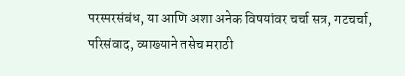परस्परसंबंध, या आणि अशा अनेक विषयांवर चर्चा सत्र, गटचर्चा, परिसंवाद, व्याख्याने तसेच मराठी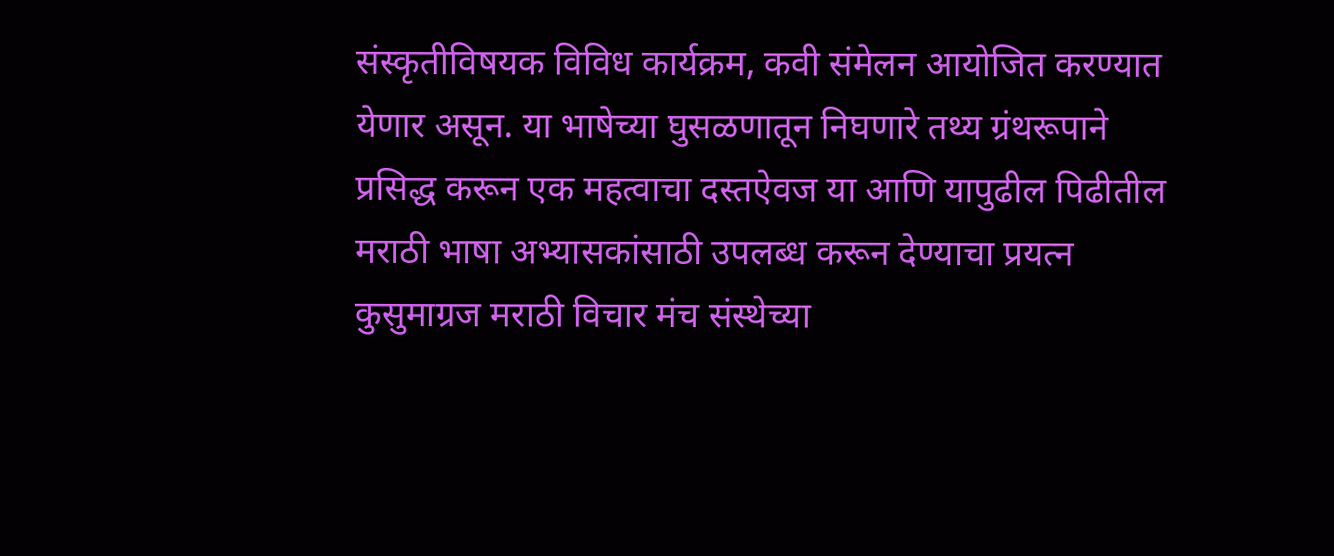संस्कृतीविषयक विविध कार्यक्रम, कवी संमेलन आयोजित करण्यात येणार असून. या भाषेच्या घुसळणातून निघणारे तथ्य ग्रंथरूपाने प्रसिद्ध करून एक महत्वाचा दस्तऐवज या आणि यापुढील पिढीतील मराठी भाषा अभ्यासकांसाठी उपलब्ध करून देण्याचा प्रयत्न कुसुमाग्रज मराठी विचार मंच संस्थेच्या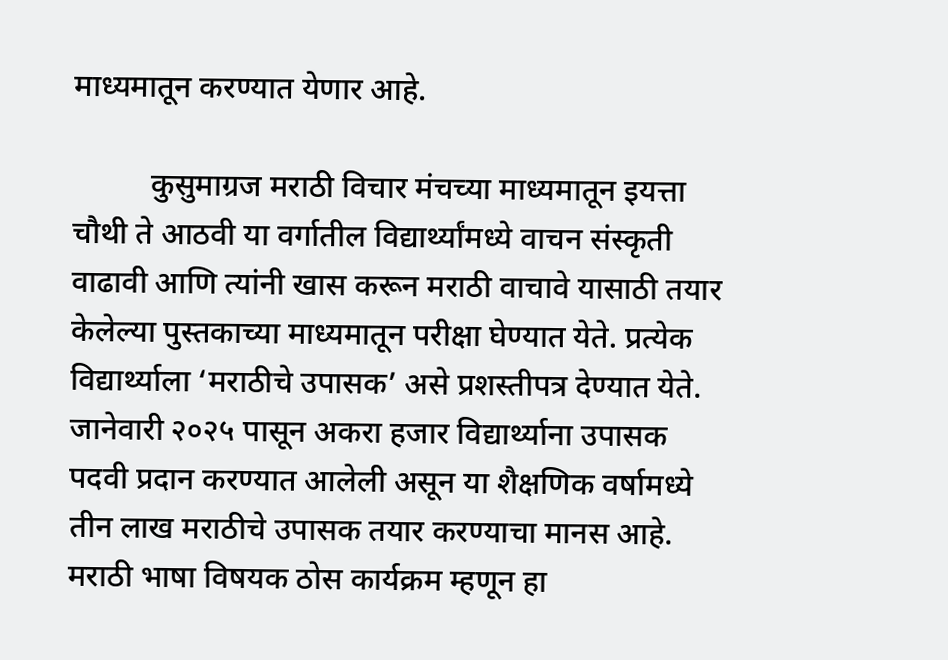माध्यमातून करण्यात येणार आहे.

          कुसुमाग्रज मराठी विचार मंचच्या माध्यमातून इयत्ता चौथी ते आठवी या वर्गातील विद्यार्थ्यांमध्ये वाचन संस्कृती वाढावी आणि त्यांनी खास करून मराठी वाचावे यासाठी तयार केलेल्या पुस्तकाच्या माध्यमातून परीक्षा घेण्यात येते. प्रत्येक विद्यार्थ्याला ‘मराठीचे उपासक’ असे प्रशस्तीपत्र देण्यात येते. जानेवारी २०२५ पासून अकरा हजार विद्यार्थ्याना उपासक पदवी प्रदान करण्यात आलेली असून या शैक्षणिक वर्षामध्ये तीन लाख मराठीचे उपासक तयार करण्याचा मानस आहे. मराठी भाषा विषयक ठोस कार्यक्रम म्हणून हा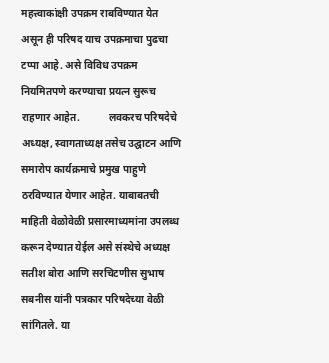महत्त्वाकांक्षी उपक्रम राबविण्यात येत असून ही परिषद याच उपक्रमाचा पुढचा टप्पा आहे. असे विविध उपक्रम नियमितपणे करण्याचा प्रयत्न सुरूच राहणार आहेत.           लवकरच परिषदेचे अध्यक्ष, स्वागताध्यक्ष तसेच उद्घाटन आणि समारोप कार्यक्रमाचे प्रमुख पाहुणे ठरविण्यात येणार आहेत. याबाबतची माहिती वेळोवेळी प्रसारमाध्यमांना उपलब्ध करून देण्यात येईल असे संस्थेचे अध्यक्ष सतीश बोरा आणि सरचिटणीस सुभाष सबनीस यांनी पत्रकार परिषदेच्या वेळी सांगितले. या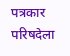पत्रकार परिषदेला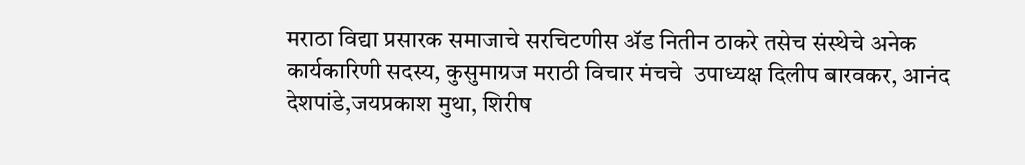मराठा विद्या प्रसारक समाजाचे सरचिटणीस ॲड नितीन ठाकरे तसेच संस्थेचे अनेक कार्यकारिणी सदस्य, कुसुमाग्रज मराठी विचार मंचचे  उपाध्यक्ष दिलीप बारवकर, आनंद देशपांडे,जयप्रकाश मुथा, शिरीष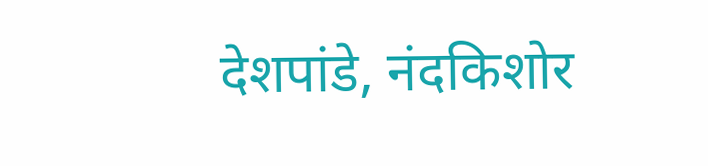देशपांडे, नंदकिशोर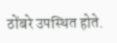ठोंबरे उपस्थित होते.